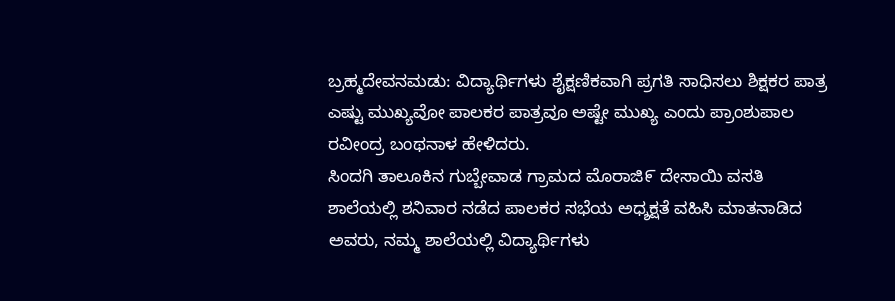ಬ್ರಹ್ಮದೇವನಮಡು: ವಿದ್ಯಾರ್ಥಿಗಳು ಶೈಕ್ಷಣಿಕವಾಗಿ ಪ್ರಗತಿ ಸಾಧಿಸಲು ಶಿಕ್ಷಕರ ಪಾತ್ರ ಎಷ್ಟು ಮುಖ್ಯವೋ ಪಾಲಕರ ಪಾತ್ರವೂ ಅಷ್ಟೇ ಮುಖ್ಯ ಎಂದು ಪ್ರಾಂಶುಪಾಲ ರವೀಂದ್ರ ಬಂಥನಾಳ ಹೇಳಿದರು.
ಸಿಂದಗಿ ತಾಲೂಕಿನ ಗುಬ್ಬೇವಾಡ ಗ್ರಾಮದ ಮೊರಾಜಿ೯ ದೇಸಾಯಿ ವಸತಿ ಶಾಲೆಯಲ್ಲಿ ಶನಿವಾರ ನಡೆದ ಪಾಲಕರ ಸಭೆಯ ಅಧ್ಶಕ್ಷತೆ ವಹಿಸಿ ಮಾತನಾಡಿದ ಅವರು, ನಮ್ಮ ಶಾಲೆಯಲ್ಲಿ ವಿದ್ಯಾರ್ಥಿಗಳು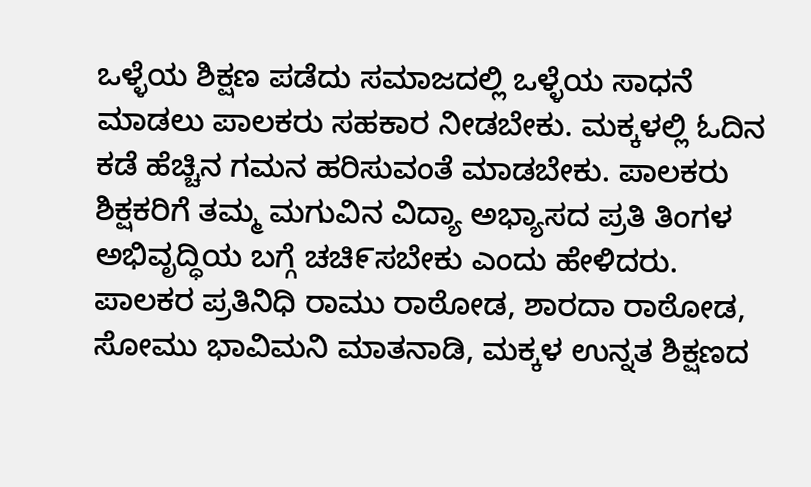ಒಳ್ಳೆಯ ಶಿಕ್ಷಣ ಪಡೆದು ಸಮಾಜದಲ್ಲಿ ಒಳ್ಳೆಯ ಸಾಧನೆ ಮಾಡಲು ಪಾಲಕರು ಸಹಕಾರ ನೀಡಬೇಕು. ಮಕ್ಕಳಲ್ಲಿ ಓದಿನ ಕಡೆ ಹೆಚ್ಚಿನ ಗಮನ ಹರಿಸುವಂತೆ ಮಾಡಬೇಕು. ಪಾಲಕರು ಶಿಕ್ಷಕರಿಗೆ ತಮ್ಮ ಮಗುವಿನ ವಿದ್ಯಾ ಅಭ್ಯಾಸದ ಪ್ರತಿ ತಿಂಗಳ ಅಭಿವೃದ್ಧಿಯ ಬಗ್ಗೆ ಚಚಿ೯ಸಬೇಕು ಎಂದು ಹೇಳಿದರು.
ಪಾಲಕರ ಪ್ರತಿನಿಧಿ ರಾಮು ರಾಠೋಡ, ಶಾರದಾ ರಾಠೋಡ, ಸೋಮು ಭಾವಿಮನಿ ಮಾತನಾಡಿ, ಮಕ್ಕಳ ಉನ್ನತ ಶಿಕ್ಷಣದ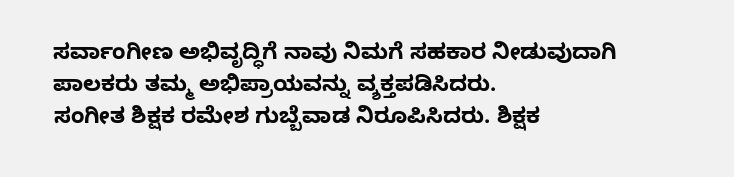ಸರ್ವಾಂಗೀಣ ಅಭಿವೃದ್ಧಿಗೆ ನಾವು ನಿಮಗೆ ಸಹಕಾರ ನೀಡುವುದಾಗಿ ಪಾಲಕರು ತಮ್ಮ ಅಭಿಪ್ರಾಯವನ್ನು ವ್ಶಕ್ತಪಡಿಸಿದರು.
ಸಂಗೀತ ಶಿಕ್ಷಕ ರಮೇಶ ಗುಬ್ಬೆವಾಡ ನಿರೂಪಿಸಿದರು. ಶಿಕ್ಷಕ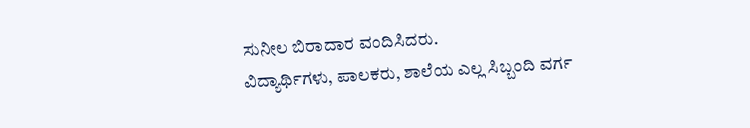ಸುನೀಲ ಬಿರಾದಾರ ವಂದಿಸಿದರು.
ವಿದ್ಯಾರ್ಥಿಗಳು, ಪಾಲಕರು, ಶಾಲೆಯ ಎಲ್ಲ ಸಿಬ್ಬಂದಿ ವರ್ಗ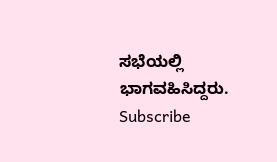ಸಭೆಯಲ್ಲಿ ಭಾಗವಹಿಸಿದ್ದರು.
Subscribe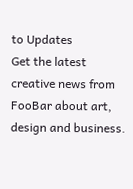to Updates
Get the latest creative news from FooBar about art, design and business.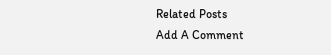Related Posts
Add A Comment